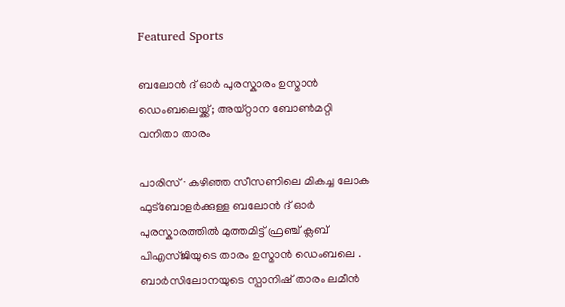Featured Sports

ബലോൻ ദ് ഓർ പുരസ്കാരം ഉസ്മാൻ ഡെംബലെയ്ക്ക്; അയ്റ്റാന ബോൺമറ്റി വനിതാ താരം

പാരിസ് ∙ കഴിഞ്ഞ സീസണിലെ മികച്ച ലോക ഫുട്ബോളർക്കുള്ള ബലോൻ ദ് ഓർ പുരസ്കാരത്തില്‍ മുത്തമിട്ട് ഫ്രഞ്ച് ക്ലബ് പിഎസ്ജിയുടെ താരം ഉസ്മാൻ ഡെംബലെ . ബാർസിലോനയുടെ സ്പാനിഷ് താരം ലമീൻ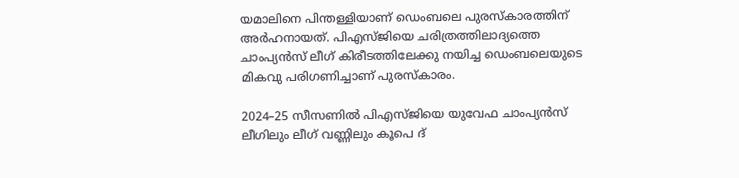യമാലിനെ പിന്തള്ളിയാണ് ഡെംബലെ പുരസ്‌കാരത്തിന് അർഹനായത്. പിഎസ്ജിയെ ചരിത്രത്തിലാദ്യത്തെ ചാംപ്യൻസ് ലീഗ് കിരീടത്തിലേക്കു നയിച്ച ഡെംബലെയുടെ മികവു പരിഗണിച്ചാണ് പുരസ്‌കാരം.

2024–25 സീസണിൽ പിഎസ്ജിയെ യുവേഫ ചാംപ്യൻസ് ലീഗിലും ലീഗ് വണ്ണിലും കൂപെ ദ്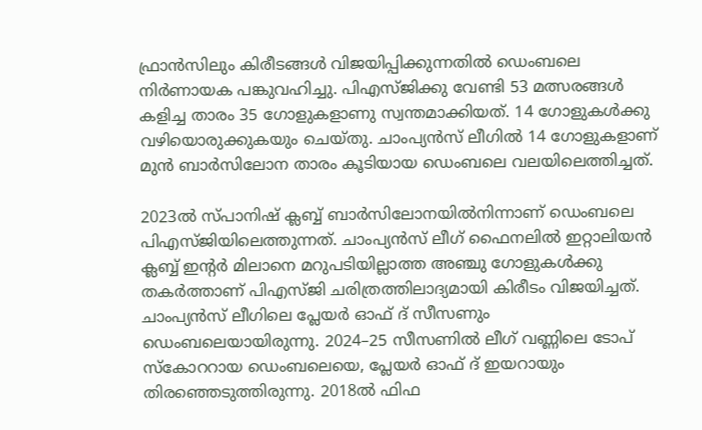ഫ്രാൻസിലും കിരീടങ്ങൾ വിജയിപ്പിക്കുന്നതിൽ ഡെംബലെ നിർണായക പങ്കുവഹിച്ചു. പിഎസ്ജിക്കു വേണ്ടി 53 മത്സരങ്ങൾ കളിച്ച താരം 35 ഗോളുകളാണു സ്വന്തമാക്കിയത്. 14 ഗോളുകള്‍ക്കു വഴിയൊരുക്കുകയും ചെയ്തു. ചാംപ്യൻസ് ലീഗിൽ 14 ഗോളുകളാണ് മുൻ ബാർസിലോന താരം കൂടിയായ ഡെംബലെ വലയിലെത്തിച്ചത്.

2023ൽ സ്പാനിഷ് ക്ലബ്ബ് ബാർസിലോനയിൽനിന്നാണ് ‍ഡെംബലെ പിഎസ്ജിയിലെത്തുന്നത്. ചാംപ്യന്‍സ് ലീഗ് ഫൈനലിൽ ഇറ്റാലിയൻ ക്ലബ്ബ് ഇന്റർ മിലാനെ മറുപടിയില്ലാത്ത അഞ്ചു ഗോളുകൾക്കു തകര്‍ത്താണ് പിഎസ്ജി ചരിത്രത്തിലാദ്യമായി കിരീടം വിജയിച്ചത്. ചാംപ്യൻസ് ലീഗിലെ പ്ലേയർ ഓഫ് ദ് സീസണും ഡെംബലെയായിരുന്നു. 2024–25 സീസണിൽ ലീഗ് വണ്ണിലെ ടോപ് സ്കോററായ ഡെംബലെയെ, പ്ലേയര്‍ ഓഫ് ദ് ഇയറായും തിരഞ്ഞെടുത്തിരുന്നു. 2018ൽ ഫിഫ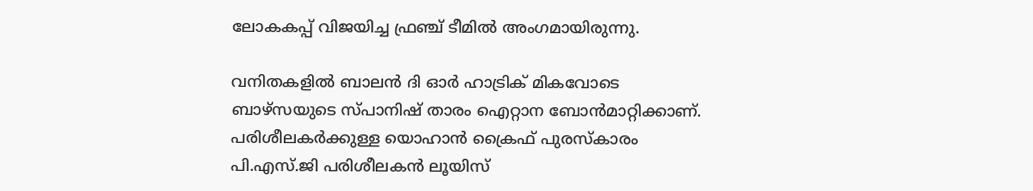ലോകകപ്പ് വിജയിച്ച ഫ്രഞ്ച് ടീമിൽ അംഗമായിരുന്നു.

വനിതകളിൽ ബാലൻ ദി ഓർ ഹാട്രിക് മികവോടെ ബാഴ്സയുടെ സ്പാനിഷ് താരം ഐറ്റാന ബോൻമാറ്റിക്കാണ്. പരിശീലകർക്കുള്ള യൊഹാൻ ക്രൈഫ് പുരസ്കാരം പി.എസ്.ജി പരിശീലകൻ ലൂയിസ്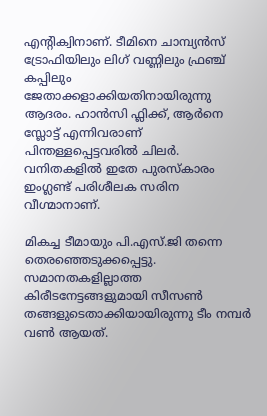എന്റിക്വിനാണ്. ടീമിനെ ചാമ്പ്യൻസ് ട്രോഫിയിലും ലിഗ് വണ്ണിലും ഫ്രഞ്ച് കപ്പിലും ജേതാക്കളാക്കിയതിനായിരുന്നു ആദരം. ഹാൻസി ഫ്ലിക്ക്, ആർനെ സ്ലോട്ട് എന്നിവരാണ് പിന്തള്ളപ്പെട്ടവരിൽ ചിലർ. വനിതകളിൽ ഇതേ പുരസ്കാരം ഇംഗ്ലണ്ട് പരിശീലക സരിന വീഗ്മാനാണ്.

മികച്ച ടീമായും പി.എസ്.ജി തന്നെ തെരഞ്ഞെടുക്കപ്പെട്ടു. സമാനതകളില്ലാത്ത കിരീടനേട്ടങ്ങളുമായി സീസൺ തങ്ങളുടെതാക്കിയായിരുന്നു ടീം നമ്പർ വൺ ആയത്.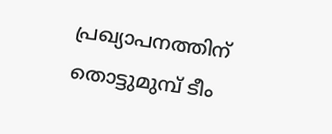പ്രഖ്യാപനത്തിന് തൊട്ടുമുമ്പ് ടീം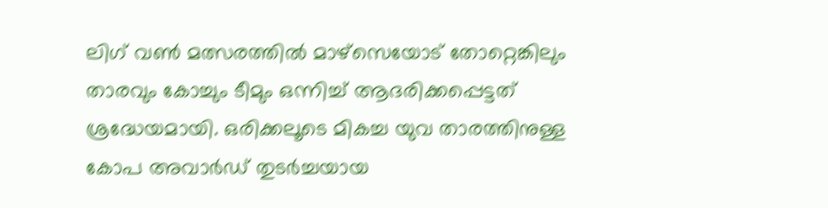ലിഗ് വൺ മത്സരത്തിൽ മാഴ്സെയോട് തോറ്റെങ്കിലും താരവും കോച്ചും ടീമും ഒന്നിച്ച് ആദരിക്കപ്പെട്ടത് ശ്രദ്ധേയമായി. ഒരിക്കലൂടെ മികച്ച യുവ താരത്തിനുള്ള കോപ അവാർഡ് തുടർച്ചയായ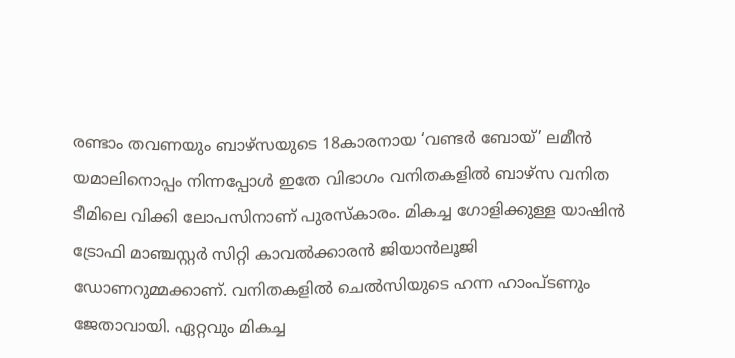രണ്ടാം തവണയും ബാഴ്സയുടെ 18കാരനായ ‘വണ്ടർ ബോയ്’ ലമീൻ യമാലിനൊപ്പം നിന്നപ്പോൾ ഇതേ വിഭാഗം വനിതകളിൽ ബാഴ്സ വനിത ടീമിലെ വിക്കി ലോപസിനാണ് പുരസ്കാരം. മികച്ച ഗോളിക്കുള്ള യാഷിൻ ട്രോഫി മാഞ്ചസ്റ്റർ സിറ്റി കാവൽക്കാരൻ ജിയാൻലൂജി ഡോണറുമ്മക്കാണ്. വനിതകളിൽ ചെൽസിയുടെ ഹന്ന ഹാംപ്ടണും ജേതാവായി. ഏറ്റവും മികച്ച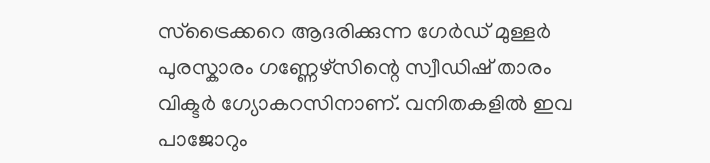സ്ട്രൈക്കറെ ആദരിക്കുന്ന ഗേർഡ് മുള്ളർ പുരസ്കാരം ഗണ്ണേഴ്സിന്റെ സ്വീഡിഷ് താരം വിക്ടർ ഗ്യോകറസിനാണ്. വനിതകളിൽ ഇവ പാജോറും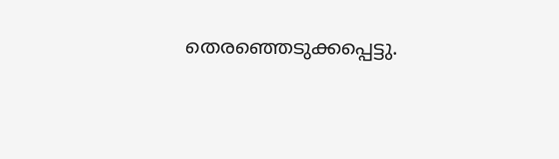തെരഞ്ഞെടുക്കപ്പെട്ടു.